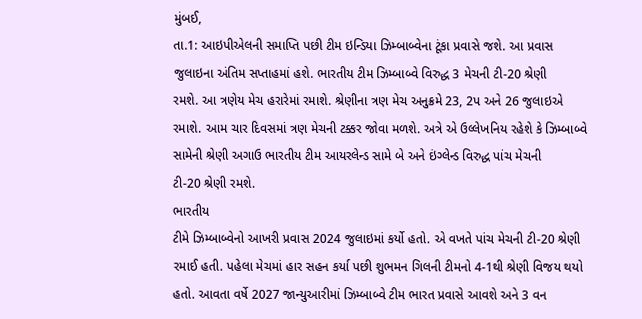મુંબઈ,
તા.1: આઇપીએલની સમાપ્તિ પછી ટીમ ઇન્ડિયા ઝિમ્બાબ્વેના ટૂંકા પ્રવાસે જશે. આ પ્રવાસ
જુલાઇના અંતિમ સપ્તાહમાં હશે. ભારતીય ટીમ ઝિમ્બાબ્વે વિરુદ્ધ 3 મેચની ટી-20 શ્રેણી
રમશે. આ ત્રણેય મેચ હરારેમાં રમાશે. શ્રેણીના ત્રણ મેચ અનુક્રમે 23, 2પ અને 26 જુલાઇએ
રમાશે. આમ ચાર દિવસમાં ત્રણ મેચની ટક્કર જોવા મળશે. અત્રે એ ઉલ્લેખનિય રહેશે કે ઝિમ્બાબ્વે
સામેની શ્રેણી અગાઉ ભારતીય ટીમ આયરલેન્ડ સામે બે અને ઇંગ્લેન્ડ વિરુદ્ધ પાંચ મેચની
ટી-20 શ્રેણી રમશે.
ભારતીય
ટીમે ઝિમ્બાબ્વેનો આખરી પ્રવાસ 2024 જુલાઇમાં કર્યો હતો. એ વખતે પાંચ મેચની ટી-20 શ્રેણી
રમાઈ હતી. પહેલા મેચમાં હાર સહન કર્યા પછી શુભમન ગિલની ટીમનો 4-1થી શ્રેણી વિજય થયો
હતો. આવતા વર્ષે 2027 જાન્યુઆરીમાં ઝિમ્બાબ્વે ટીમ ભારત પ્રવાસે આવશે અને 3 વન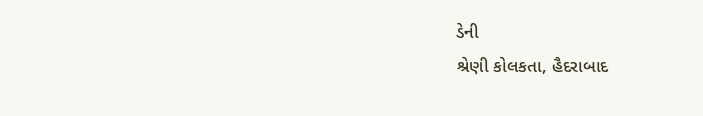ડેની
શ્રેણી કોલકતા, હૈદરાબાદ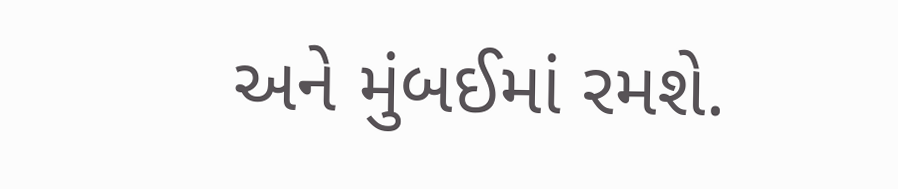અને મુંબઈમાં રમશે.